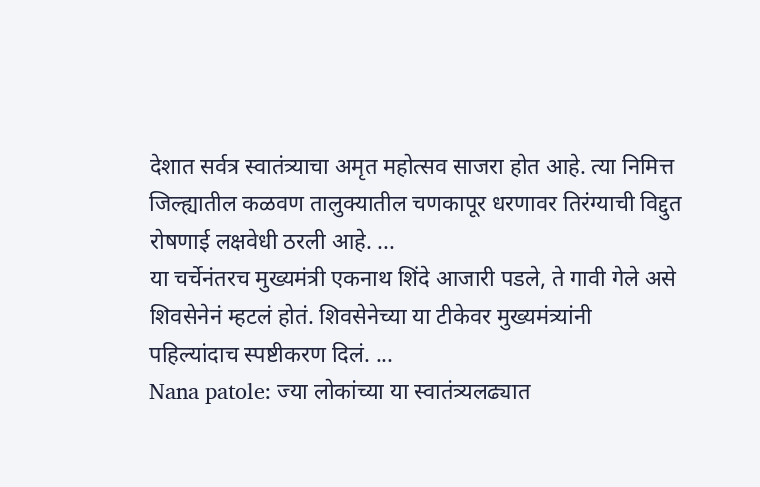देशात सर्वत्र स्वातंत्र्याचा अमृत महोत्सव साजरा होत आहे. त्या निमित्त जिल्ह्यातील कळवण तालुक्यातील चणकापूर धरणावर तिरंग्याची विद्दुत रोषणाई लक्षवेधी ठरली आहे. ...
या चर्चेनंतरच मुख्यमंत्री एकनाथ शिंदे आजारी पडले, ते गावी गेले असे शिवसेनेनं म्हटलं होतं. शिवसेनेच्या या टीकेवर मुख्यमंत्र्यांनी पहिल्यांदाच स्पष्टीकरण दिलं. ...
Nana patole: ज्या लोकांच्या या स्वातंत्र्यलढ्यात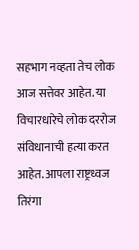सहभाग नव्हता तेच लोक आज सत्तेवर आहेत. या विचारधारेचे लोक दररोज संविधानाची हत्या करत आहेत. आपला राष्ट्रध्वज तिरंगा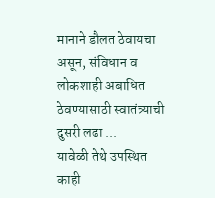मानाने डौलत ठेवायचा असून, संविधान व लोकशाही अबाधित ठेवण्यासाठी स्वातंत्र्याची दुसरी लढा ...
यावेळी तेथे उपस्थित काही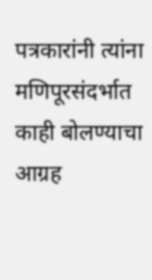पत्रकारांनी त्यांना मणिपूरसंदर्भात काही बोलण्याचा आग्रह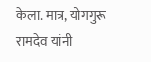केला. मात्र, योगगुरू रामदेव यांनी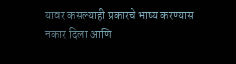यावर कसल्याही प्रकारचे भाष्य करण्यास नकार दिला आणि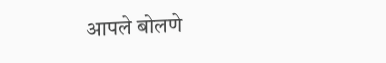आपले बोलणे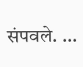संपवले. ...